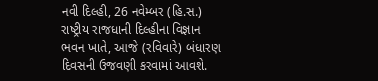નવી દિલ્હી, 26 નવેમ્બર (હિ.સ.) રાષ્ટ્રીય રાજધાની દિલ્હીના વિજ્ઞાન ભવન ખાતે, આજે (રવિવારે) બંધારણ દિવસની ઉજવણી કરવામાં આવશે.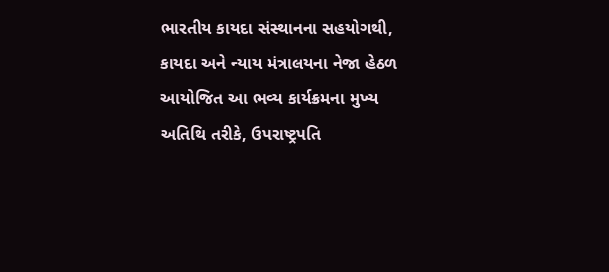ભારતીય કાયદા સંસ્થાનના સહયોગથી, કાયદા અને ન્યાય મંત્રાલયના નેજા હેઠળ આયોજિત આ ભવ્ય કાર્યક્રમના મુખ્ય અતિથિ તરીકે, ઉપરાષ્ટ્રપતિ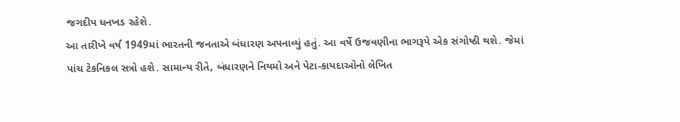જગદીપ ધનખડ રહેશે.
આ તારીખે વર્ષ 1949માં ભારતની જનતાએ બંધારણ અપનાવ્યું હતું. આ વર્ષે ઉજવણીના ભાગરૂપે એક સંગોષ્ઠી થશે. જેમાં પાંચ ટેકનિકલ સત્રો હશે. સામાન્ય રીતે, બંધારણને નિયમો અને પેટા-કાયદાઓનો લેખિત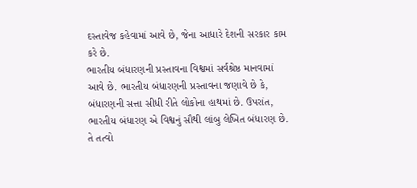દસ્તાવેજ કહેવામાં આવે છે, જેના આધારે દેશની સરકાર કામ કરે છે.
ભારતીય બંધારણની પ્રસ્તાવના વિશ્વમાં સર્વશ્રેષ્ઠ માનવામાં આવે છે. ભારતીય બંધારણની પ્રસ્તાવના જણાવે છે કે, બંધારણની સત્તા સીધી રીતે લોકોના હાથમાં છે. ઉપરાંત, ભારતીય બંધારણ એ વિશ્વનું સૌથી લાંબુ લેખિત બંધારણ છે. તે તત્વો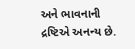અને ભાવનાની દ્રષ્ટિએ અનન્ય છે.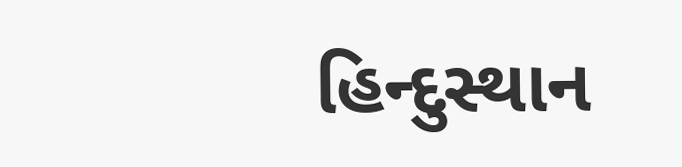હિન્દુસ્થાન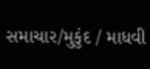સમાચાર/મુકુંદ / માધવી